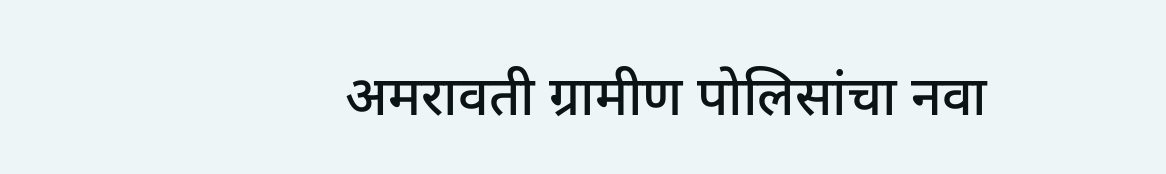अमरावती ग्रामीण पोलिसांचा नवा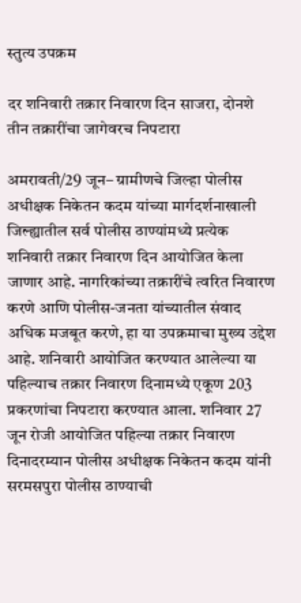स्तुत्य उपक्रम

दर शनिवारी तक्रार निवारण दिन साजरा, दोनशे तीन तक्रारींचा जागेवरच निपटारा

अमरावती/29 जून– ग्रामीणचे जिल्हा पोलीस अधीक्षक निकेतन कदम यांच्या मार्गदर्शनाखाली जिल्ह्यातील सर्व पोलीस ठाण्यांमध्ये प्रत्येक शनिवारी तक्रार निवारण दिन आयोजित केला जाणार आहे. नागरिकांच्या तक्रारींचे त्वरित निवारण करणे आणि पोलीस-जनता यांच्यातील संवाद अधिक मजबूत करणे, हा या उपक्रमाचा मुख्य उद्देश आहे. शनिवारी आयोजित करण्यात आलेल्या या पहिल्याच तक्रार निवारण दिनामध्ये एकूण 203 प्रकरणांचा निपटारा करण्यात आला. शनिवार 27 जून रोजी आयोजित पहिल्या तक्रार निवारण दिनादरम्यान पोलीस अधीक्षक निकेतन कदम यांनी सरमसपुरा पोलीस ठाण्याची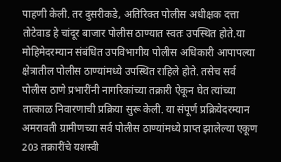पाहणी केली. तर दुसरीकडे, अतिरिक्त पोलीस अधीक्षक दत्ता तोटेवाड हे चांदूर बाजार पोलीस ठाण्यात स्वतः उपस्थित होते.या मोहिमेदरम्यान संबंधित उपविभागीय पोलीस अधिकारी आपापल्या क्षेत्रातील पोलीस ठाण्यांमध्ये उपस्थित राहिले होते. तसेच सर्व पोलीस ठाणे प्रभारींनी नागरिकांच्या तक्रारी ऐकून घेत त्यांच्या तात्काळ निवारणाची प्रक्रिया सुरू केली. या संपूर्ण प्रक्रियेदरम्यान अमरावती ग्रामीणच्या सर्व पोलीस ठाण्यांमध्ये प्राप्त झालेल्या एकूण 203 तक्रारींचे यशस्वी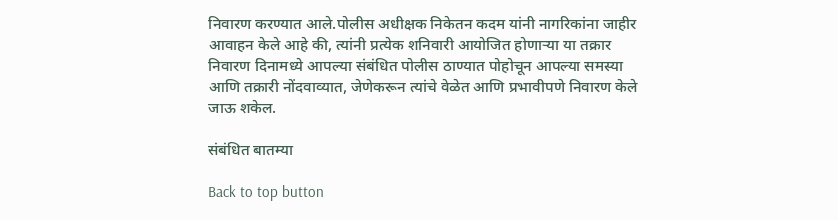निवारण करण्यात आले.पोलीस अधीक्षक निकेतन कदम यांनी नागरिकांना जाहीर आवाहन केले आहे की, त्यांनी प्रत्येक शनिवारी आयोजित होणार्‍या या तक्रार निवारण दिनामध्ये आपल्या संबंधित पोलीस ठाण्यात पोहोचून आपल्या समस्या आणि तक्रारी नोंदवाव्यात, जेणेकरून त्यांचे वेळेत आणि प्रभावीपणे निवारण केले जाऊ शकेल.

संबंधित बातम्या

Back to top button